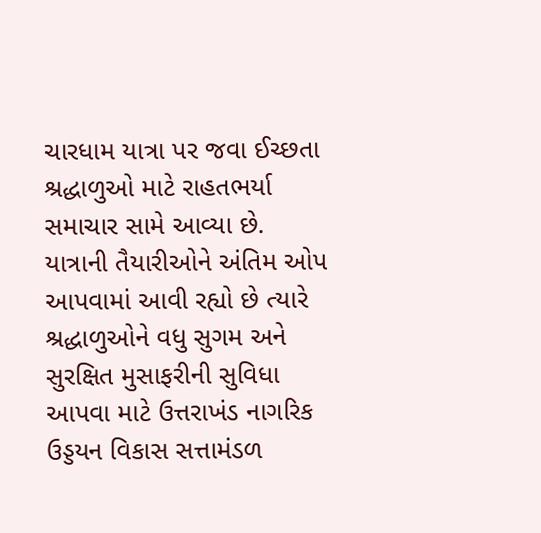ચારધામ યાત્રા પર જવા ઈચ્છતા શ્રદ્ધાળુઓ માટે રાહતભર્યા સમાચાર સામે આવ્યા છે. યાત્રાની તૈયારીઓને અંતિમ ઓપ આપવામાં આવી રહ્યો છે ત્યારે શ્રદ્ધાળુઓને વધુ સુગમ અને સુરક્ષિત મુસાફરીની સુવિધા આપવા માટે ઉત્તરાખંડ નાગરિક ઉડ્ડયન વિકાસ સત્તામંડળ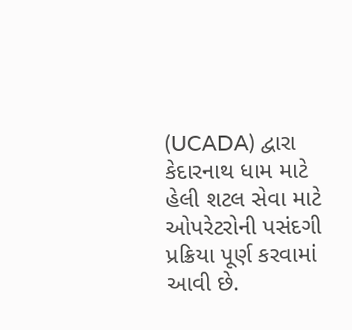(UCADA) દ્વારા કેદારનાથ ધામ માટે હેલી શટલ સેવા માટે ઓપરેટરોની પસંદગી પ્રક્રિયા પૂર્ણ કરવામાં આવી છે.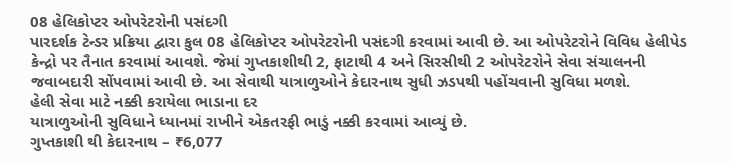08 હેલિકોપ્ટર ઓપરેટરોની પસંદગી
પારદર્શક ટેન્ડર પ્રક્રિયા દ્વારા કુલ 08 હેલિકોપ્ટર ઓપરેટરોની પસંદગી કરવામાં આવી છે. આ ઓપરેટરોને વિવિધ હેલીપેડ કેન્દ્રો પર તૈનાત કરવામાં આવશે. જેમાં ગુપ્તકાશીથી 2, ફાટાથી 4 અને સિરસીથી 2 ઓપરેટરોને સેવા સંચાલનની જવાબદારી સોંપવામાં આવી છે. આ સેવાથી યાત્રાળુઓને કેદારનાથ સુધી ઝડપથી પહોંચવાની સુવિધા મળશે.
હેલી સેવા માટે નક્કી કરાયેલા ભાડાના દર
યાત્રાળુઓની સુવિધાને ધ્યાનમાં રાખીને એકતરફી ભાડું નક્કી કરવામાં આવ્યું છે.
ગુપ્તકાશી થી કેદારનાથ – ₹6,077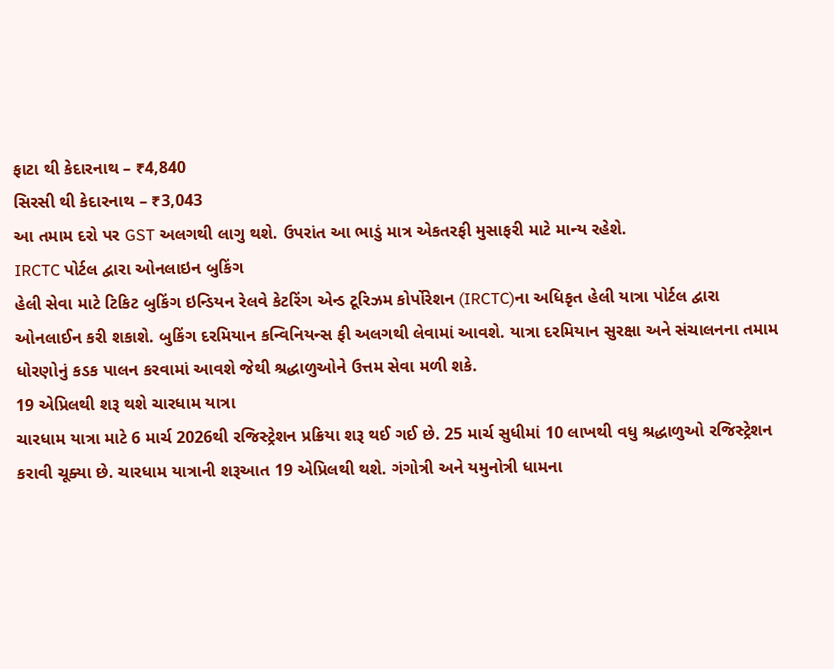ફાટા થી કેદારનાથ – ₹4,840
સિરસી થી કેદારનાથ – ₹3,043
આ તમામ દરો પર GST અલગથી લાગુ થશે. ઉપરાંત આ ભાડું માત્ર એકતરફી મુસાફરી માટે માન્ય રહેશે.
IRCTC પોર્ટલ દ્વારા ઓનલાઇન બુકિંગ
હેલી સેવા માટે ટિકિટ બુકિંગ ઇન્ડિયન રેલવે કેટરિંગ એન્ડ ટૂરિઝમ કોર્પોરેશન (IRCTC)ના અધિકૃત હેલી યાત્રા પોર્ટલ દ્વારા ઓનલાઈન કરી શકાશે. બુકિંગ દરમિયાન કન્વિનિયન્સ ફી અલગથી લેવામાં આવશે. યાત્રા દરમિયાન સુરક્ષા અને સંચાલનના તમામ ધોરણોનું કડક પાલન કરવામાં આવશે જેથી શ્રદ્ધાળુઓને ઉત્તમ સેવા મળી શકે.
19 એપ્રિલથી શરૂ થશે ચારધામ યાત્રા
ચારધામ યાત્રા માટે 6 માર્ચ 2026થી રજિસ્ટ્રેશન પ્રક્રિયા શરૂ થઈ ગઈ છે. 25 માર્ચ સુધીમાં 10 લાખથી વધુ શ્રદ્ધાળુઓ રજિસ્ટ્રેશન કરાવી ચૂક્યા છે. ચારધામ યાત્રાની શરૂઆત 19 એપ્રિલથી થશે. ગંગોત્રી અને યમુનોત્રી ધામના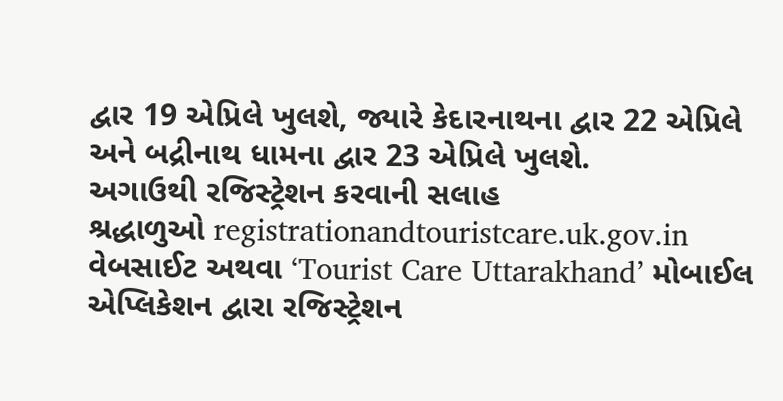દ્વાર 19 એપ્રિલે ખુલશે, જ્યારે કેદારનાથના દ્વાર 22 એપ્રિલે અને બદ્રીનાથ ધામના દ્વાર 23 એપ્રિલે ખુલશે.
અગાઉથી રજિસ્ટ્રેશન કરવાની સલાહ
શ્રદ્ધાળુઓ registrationandtouristcare.uk.gov.in વેબસાઈટ અથવા ‘Tourist Care Uttarakhand’ મોબાઈલ એપ્લિકેશન દ્વારા રજિસ્ટ્રેશન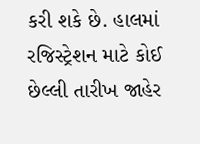કરી શકે છે. હાલમાં રજિસ્ટ્રેશન માટે કોઈ છેલ્લી તારીખ જાહેર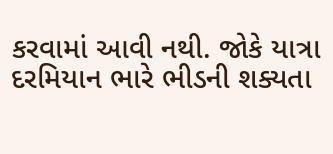કરવામાં આવી નથી. જોકે યાત્રા દરમિયાન ભારે ભીડની શક્યતા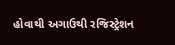હોવાથી અગાઉથી રજિસ્ટ્રેશન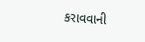કરાવવાની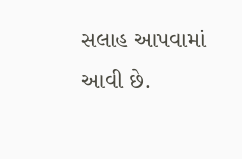સલાહ આપવામાં આવી છે.